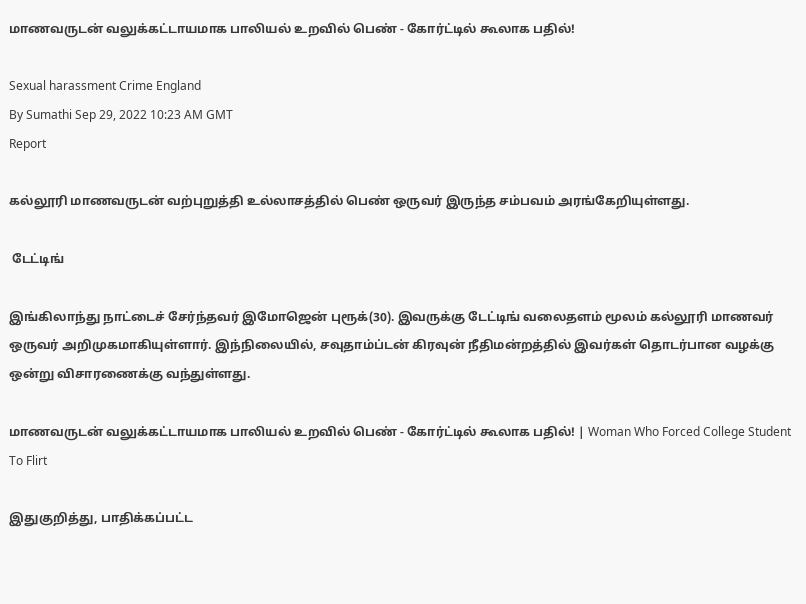மாணவருடன் வலுக்கட்டாயமாக பாலியல் உறவில் பெண் - கோர்ட்டில் கூலாக பதில்!

Sexual harassment Crime England
By Sumathi Sep 29, 2022 10:23 AM GMT
Report

கல்லூரி மாணவருடன் வற்புறுத்தி உல்லாசத்தில் பெண் ஒருவர் இருந்த சம்பவம் அரங்கேறியுள்ளது.

 டேட்டிங்

இங்கிலாந்து நாட்டைச் சேர்ந்தவர் இமோஜென் புரூக்(30). இவருக்கு டேட்டிங் வலைதளம் மூலம் கல்லூரி மாணவர் ஒருவர் அறிமுகமாகியுள்ளார். இந்நிலையில், சவுதாம்ப்டன் கிரவுன் நீதிமன்றத்தில் இவர்கள் தொடர்பான வழக்கு ஒன்று விசாரணைக்கு வந்துள்ளது.

மாணவருடன் வலுக்கட்டாயமாக பாலியல் உறவில் பெண் - கோர்ட்டில் கூலாக பதில்! | Woman Who Forced College Student To Flirt

இதுகுறித்து, பாதிக்கப்பட்ட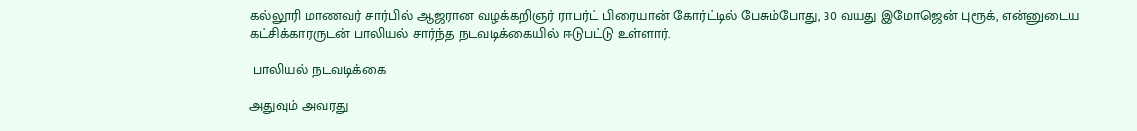கல்லூரி மாணவர் சார்பில் ஆஜரான வழக்கறிஞர் ராபர்ட் பிரையான் கோர்ட்டில் பேசும்போது, 30 வயது இமோஜென் புரூக், என்னுடைய கட்சிக்காரருடன் பாலியல் சார்ந்த நடவடிக்கையில் ஈடுபட்டு உள்ளார்.

 பாலியல் நடவடிக்கை

அதுவும் அவரது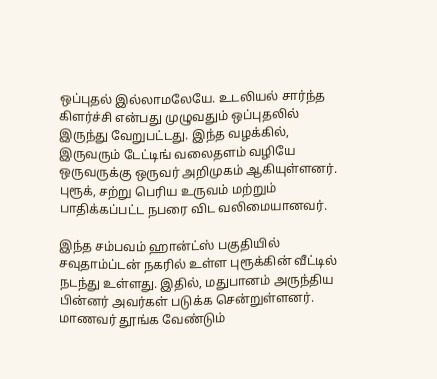ஒப்புதல் இல்லாமலேயே. உடலியல் சார்ந்த கிளர்ச்சி என்பது முழுவதும் ஒப்புதலில் இருந்து வேறுபட்டது. இந்த வழக்கில், இருவரும் டேட்டிங் வலைதளம் வழியே ஒருவருக்கு ஒருவர் அறிமுகம் ஆகியுள்ளனர். புரூக், சற்று பெரிய உருவம் மற்றும் பாதிக்கப்பட்ட நபரை விட வலிமையானவர்.

இந்த சம்பவம் ஹான்ட்ஸ் பகுதியில் சவுதாம்ப்டன் நகரில் உள்ள புரூக்கின் வீட்டில் நடந்து உள்ளது. இதில், மதுபானம் அருந்திய பின்னர் அவர்கள் படுக்க சென்றுள்ளனர். மாணவர் தூங்க வேண்டும்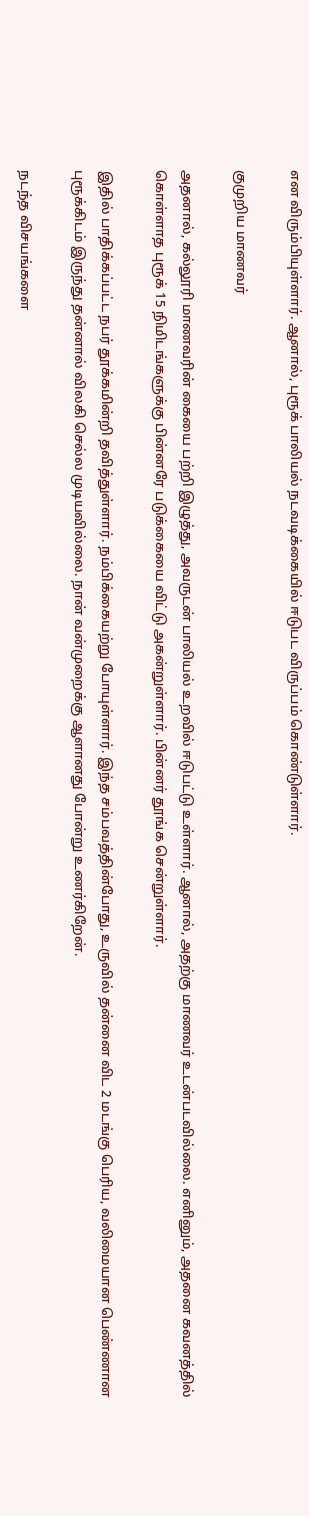என விரும்பியுள்ளார். ஆனால், புரூக் பாலியல் நடவடிக்கையில் ஈடுபட விருப்பம் கொண்டுள்ளார்.

குமுறிய மாணவர்

அதனால், கல்லூரி மாணவரின் கையை பற்றி இழுத்து, அவருடன் பாலியல் உறவில் ஈடுபட்டு உள்ளார். ஆனால், அதற்கு மாணவர் உடன்படவில்லை. எனினும், அதனை கவனத்தில் கொள்ளாத புரூக் 15 நிமிடங்களுக்கு பின்னரே படுக்கையை விட்டு அகன்றுள்ளார். பின்னர் தூங்க சென்றுள்ளார்.

இதில் பாதிக்கப்பட்ட நபர் தூக்கமின்றி தவித்துள்ளார். நம்பிக்கையற்று போயுள்ளார். இந்த சம்பவத்தின்போது, உருவில் தன்னை விட 2 மடங்கு பெரிய, வலிமையான பெண்ணான புரூக்கிடம் இருந்து தன்னால் விலகி செல்ல முடியவில்லை. நான் வன்முறைக்கு ஆளானது போன்று உணர்கிறேன்.

நடந்த விசயங்களை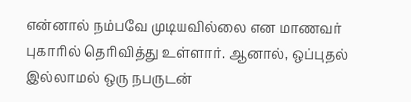என்னால் நம்பவே முடியவில்லை என மாணவர் புகாரில் தெரிவித்து உள்ளார். ஆனால், ஒப்புதல் இல்லாமல் ஒரு நபருடன்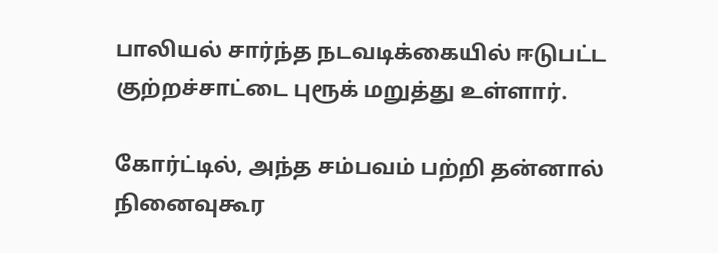பாலியல் சார்ந்த நடவடிக்கையில் ஈடுபட்ட குற்றச்சாட்டை புரூக் மறுத்து உள்ளார்.

கோர்ட்டில், அந்த சம்பவம் பற்றி தன்னால் நினைவுகூர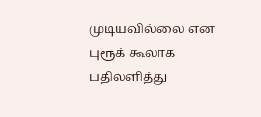முடியவில்லை என புரூக் கூலாக பதிலளித்து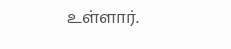உள்ளார்.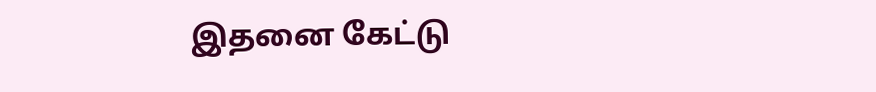இதனை கேட்டு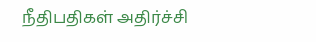நீதிபதிகள் அதிர்ச்சி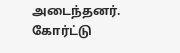அடைந்தனர். கோர்ட்டு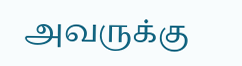அவருக்கு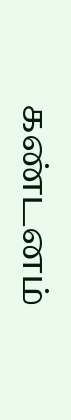கண்டனம்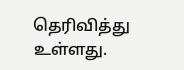தெரிவித்து உள்ளது.